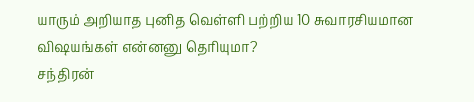யாரும் அறியாத புனித வெள்ளி பற்றிய 10 சுவாரசியமான விஷயங்கள் என்னனு தெரியுமா?
சந்திரன்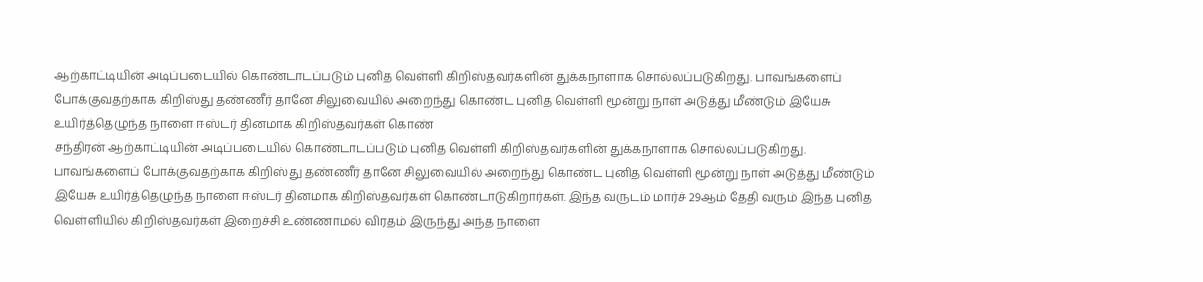ஆற்காட்டியின் அடிப்படையில் கொண்டாடப்படும் புனித வெள்ளி கிறிஸ்தவர்களின் துக்கநாளாக சொல்லப்படுகிறது. பாவங்களைப் போக்குவதற்காக கிறிஸ்து தண்ணீர் தானே சிலுவையில் அறைந்து கொண்ட புனித வெள்ளி மூன்று நாள் அடுத்து மீண்டும் இயேசு உயிர்த்தெழுந்த நாளை ஈஸ்டர் தினமாக கிறிஸ்தவர்கள் கொண்
சந்திரன் ஆற்காட்டியின் அடிப்படையில் கொண்டாடப்படும் புனித வெள்ளி கிறிஸ்தவர்களின் துக்கநாளாக சொல்லப்படுகிறது. பாவங்களைப் போக்குவதற்காக கிறிஸ்து தண்ணீர் தானே சிலுவையில் அறைந்து கொண்ட புனித வெள்ளி மூன்று நாள் அடுத்து மீண்டும் இயேசு உயிர்த்தெழுந்த நாளை ஈஸ்டர் தினமாக கிறிஸ்தவர்கள் கொண்டாடுகிறார்கள். இந்த வருடம் மார்ச் 29ஆம் தேதி வரும் இந்த புனித வெள்ளியில் கிறிஸ்தவர்கள் இறைச்சி உண்ணாமல் விரதம் இருந்து அந்த நாளை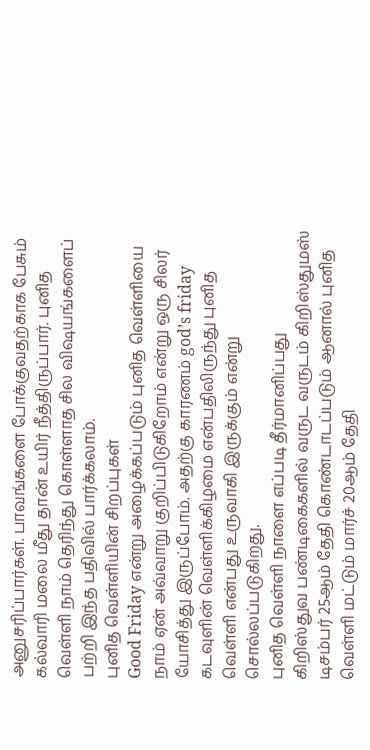அனுசரிப்பார்கள். பாவங்களை போக்குவதற்காக பேசும் கல்வாரி மலை மீது தான் உயிர் நீத்திருப்பார். புனித வெள்ளி நாம் தெரிந்து கொள்ளாத சில விஷயங்களைப் பற்றி இந்த பதிவில் பார்க்கலாம்.
புனித வெள்ளியின் சிறப்புகள்
Good Friday என்று அழைக்கப்படும் புனித வெள்ளியை நாம் ஏன் அவ்வாறு குறிப்பிடுகிறோம் என்று ஒரு சிலர் யோசித்து இருப்போம். அதற்கு காரணம் god’s friday கடவுளின் வெள்ளிக்கிழமை என்பதிலிருந்து புனித வெள்ளி என்பது உருவாகி இருக்கும் என்று சொல்லப்படுகிறது.
புனித வெள்ளி நாளை எப்படி தீர்மானிப்பது
கிறிஸ்துவ பண்டிகைகளில் வருட வருடம் கிறிஸ்துமஸ் டிசம்பர் 25ஆம் தேதி கொண்டாடப்படும் ஆனால் புனித வெள்ளி மட்டும் மார்ச் 20ஆம் தேதி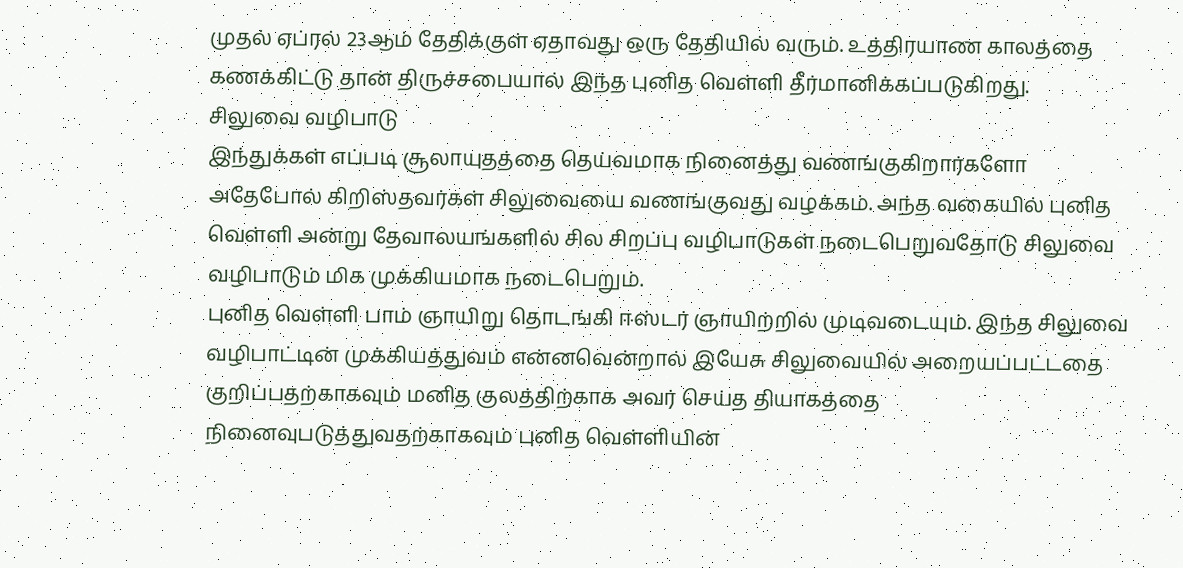முதல் ஏப்ரல் 23ஆம் தேதிக்குள் ஏதாவது ஒரு தேதியில் வரும். உத்திரயாண காலத்தை கணக்கிட்டு தான் திருச்சபையால் இந்த புனித வெள்ளி தீர்மானிக்கப்படுகிறது.
சிலுவை வழிபாடு
இந்துக்கள் எப்படி சூலாயுதத்தை தெய்வமாக நினைத்து வணங்குகிறார்களோ அதேபோல் கிறிஸ்தவர்கள் சிலுவையை வணங்குவது வழக்கம். அந்த வகையில் புனித வெள்ளி அன்று தேவாலயங்களில் சில சிறப்பு வழிபாடுகள் நடைபெறுவதோடு சிலுவை வழிபாடும் மிக முக்கியமாக நடைபெறும்.
புனித வெள்ளி பாம் ஞாயிறு தொடங்கி ஈஸ்டர் ஞாயிற்றில் முடிவடையும். இந்த சிலுவை வழிபாட்டின் முக்கியத்துவம் என்னவென்றால் இயேசு சிலுவையில் அறையப்பட்டதை குறிப்பதற்காகவும் மனித குலத்திற்காக அவர் செய்த தியாகத்தை நினைவுபடுத்துவதற்காகவும் புனித வெள்ளியின்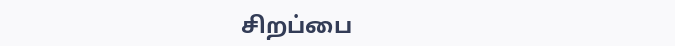சிறப்பை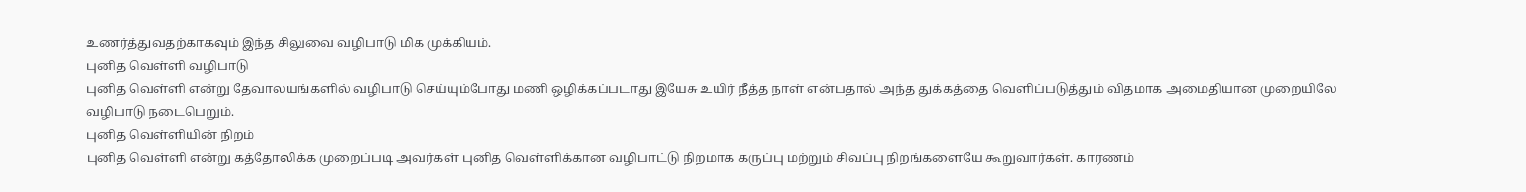உணர்த்துவதற்காகவும் இந்த சிலுவை வழிபாடு மிக முக்கியம்.
புனித வெள்ளி வழிபாடு
புனித வெள்ளி என்று தேவாலயங்களில் வழிபாடு செய்யும்போது மணி ஒழிக்கப்படாது இயேசு உயிர் நீத்த நாள் என்பதால் அந்த துக்கத்தை வெளிப்படுத்தும் விதமாக அமைதியான முறையிலே வழிபாடு நடைபெறும்.
புனித வெள்ளியின் நிறம்
புனித வெள்ளி என்று கத்தோலிக்க முறைப்படி அவர்கள் புனித வெள்ளிக்கான வழிபாட்டு நிறமாக கருப்பு மற்றும் சிவப்பு நிறங்களையே கூறுவார்கள். காரணம்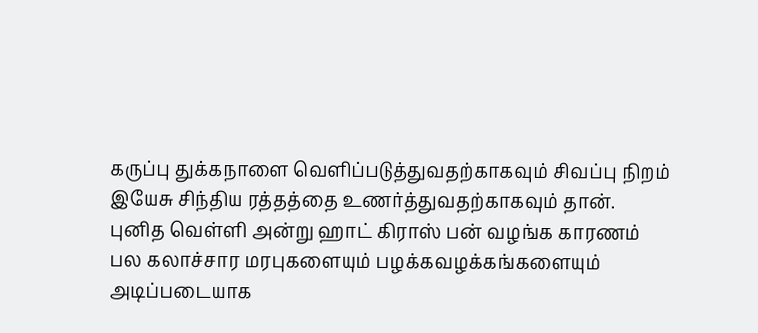கருப்பு துக்கநாளை வெளிப்படுத்துவதற்காகவும் சிவப்பு நிறம் இயேசு சிந்திய ரத்தத்தை உணர்த்துவதற்காகவும் தான்.
புனித வெள்ளி அன்று ஹாட் கிராஸ் பன் வழங்க காரணம்
பல கலாச்சார மரபுகளையும் பழக்கவழக்கங்களையும் அடிப்படையாக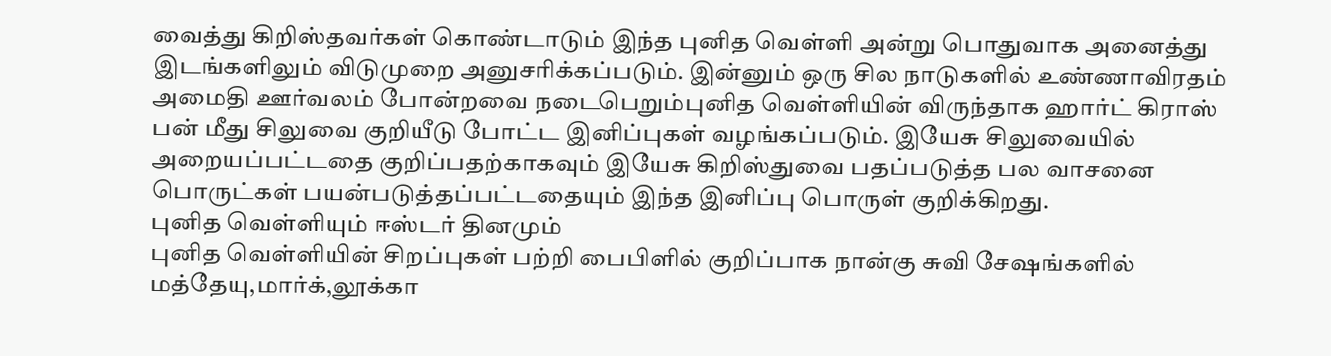வைத்து கிறிஸ்தவர்கள் கொண்டாடும் இந்த புனித வெள்ளி அன்று பொதுவாக அனைத்து இடங்களிலும் விடுமுறை அனுசரிக்கப்படும். இன்னும் ஒரு சில நாடுகளில் உண்ணாவிரதம் அமைதி ஊர்வலம் போன்றவை நடைபெறும்புனித வெள்ளியின் விருந்தாக ஹார்ட் கிராஸ் பன் மீது சிலுவை குறியீடு போட்ட இனிப்புகள் வழங்கப்படும். இயேசு சிலுவையில் அறையப்பட்டதை குறிப்பதற்காகவும் இயேசு கிறிஸ்துவை பதப்படுத்த பல வாசனை பொருட்கள் பயன்படுத்தப்பட்டதையும் இந்த இனிப்பு பொருள் குறிக்கிறது.
புனித வெள்ளியும் ஈஸ்டர் தினமும்
புனித வெள்ளியின் சிறப்புகள் பற்றி பைபிளில் குறிப்பாக நான்கு சுவி சேஷங்களில் மத்தேயு,மார்க்,லூக்கா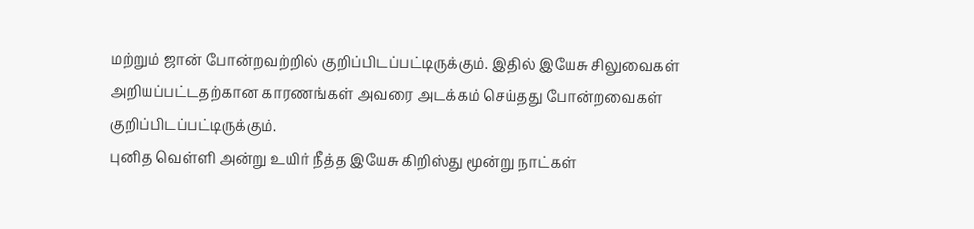மற்றும் ஜான் போன்றவற்றில் குறிப்பிடப்பட்டிருக்கும். இதில் இயேசு சிலுவைகள் அறியப்பட்டதற்கான காரணங்கள் அவரை அடக்கம் செய்தது போன்றவைகள் குறிப்பிடப்பட்டிருக்கும்.
புனித வெள்ளி அன்று உயிர் நீத்த இயேசு கிறிஸ்து மூன்று நாட்கள்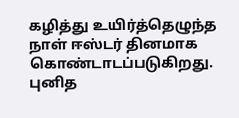கழித்து உயிர்த்தெழுந்த நாள் ஈஸ்டர் தினமாக கொண்டாடப்படுகிறது. புனித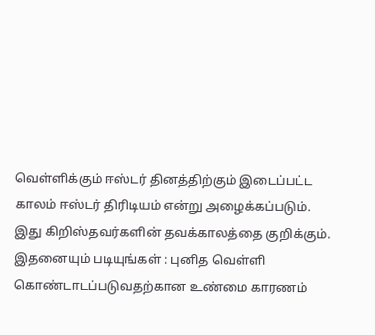வெள்ளிக்கும் ஈஸ்டர் தினத்திற்கும் இடைப்பட்ட காலம் ஈஸ்டர் திரிடியம் என்று அழைக்கப்படும். இது கிறிஸ்தவர்களின் தவக்காலத்தை குறிக்கும்.
இதனையும் படியுங்கள் : புனித வெள்ளி கொண்டாடப்படுவதற்கான உண்மை காரணம்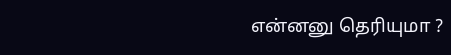என்னனு தெரியுமா ?